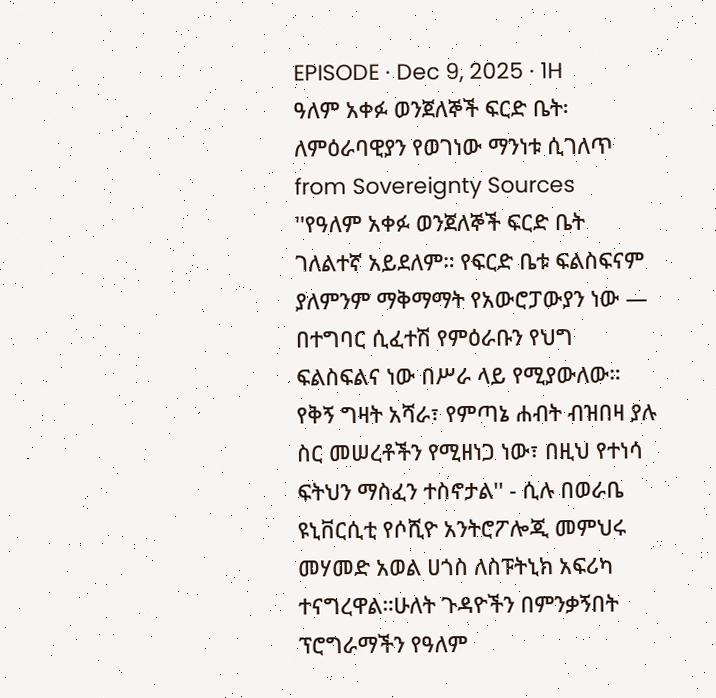EPISODE · Dec 9, 2025 · 1H
ዓለም አቀፉ ወንጀለኞች ፍርድ ቤት፡ ለምዕራባዊያን የወገነው ማንነቱ ሲገለጥ
from Sovereignty Sources
''የዓለም አቀፉ ወንጀለኞች ፍርድ ቤት ገለልተኛ አይደለም። የፍርድ ቤቱ ፍልስፍናም ያለምንም ማቅማማት የአውሮፓውያን ነው — በተግባር ሲፈተሽ የምዕራቡን የህግ ፍልስፍልና ነው በሥራ ላይ የሚያውለው። የቅኝ ግዛት አሻራ፣ የምጣኔ ሐብት ብዝበዛ ያሉ ስር መሠረቶችን የሚዘነጋ ነው፣ በዚህ የተነሳ ፍትህን ማስፈን ተስኖታል'' - ሲሉ በወራቤ ዩኒቨርሲቲ የሶሺዮ አንትሮፖሎጂ መምህሩ መሃመድ አወል ሀጎስ ለስፑትኒክ አፍሪካ ተናግረዋል።ሁለት ጉዳዮችን በምንቃኝበት ፕሮግራማችን የዓለም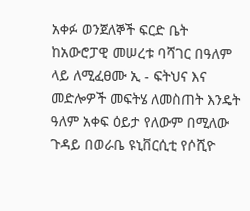አቀፉ ወንጀለኞች ፍርድ ቤት ከአውሮፓዊ መሠረቱ ባሻገር በዓለም ላይ ለሚፈፀሙ ኢ - ፍትህና እና መድሎዎች መፍትሄ ለመስጠት እንዴት ዓለም አቀፍ ዕይታ የለውም በሚለው ጉዳይ በወራቤ ዩኒቨርሲቲ የሶሺዮ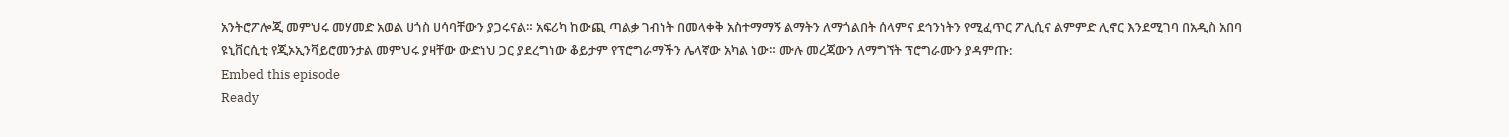አንትሮፖሎጂ መምህሩ መሃመድ አወል ሀጎስ ሀሳባቸውን ያጋሩናል። አፍሪካ ከውጪ ጣልቃ ገብነት በመላቀቅ አስተማማኝ ልማትን ለማጎልበት ሰላምና ደኅንነትን የሚፈጥር ፖሊሲና ልምምድ ሊኖር እንደሚገባ በአዲስ አበባ ዩኒቨርሲቲ የጂኦኢንቫይሮመንታል መምህሩ ያዛቸው ውድነህ ጋር ያደረግነው ቆይታም የፕሮግራማችን ሌላኛው አካል ነው። ሙሉ መረጃውን ለማግኘት ፕሮግራሙን ያዳምጡ:
Embed this episode
Ready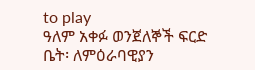to play
ዓለም አቀፉ ወንጀለኞች ፍርድ ቤት፡ ለምዕራባዊያን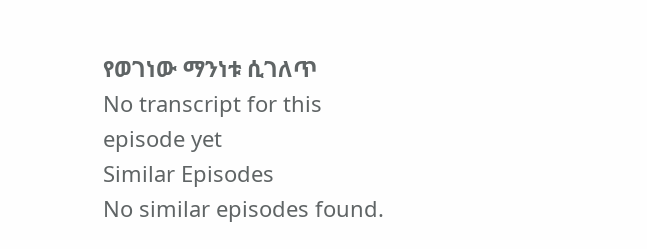የወገነው ማንነቱ ሲገለጥ
No transcript for this episode yet
Similar Episodes
No similar episodes found.